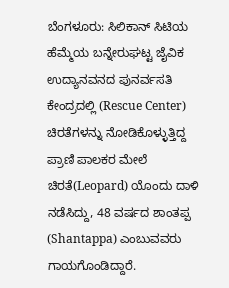ಬೆಂಗಳೂರು: ಸಿಲಿಕಾನ್ ಸಿಟಿಯ ಹೆಮ್ಮೆಯ ಬನ್ನೇರುಘಟ್ಟ ಜೈವಿಕ ಉದ್ಯಾನವನದ ಪುನರ್ವಸತಿ ಕೇಂದ್ರದಲ್ಲಿ (Rescue Center) ಚಿರತೆಗಳನ್ನು ನೋಡಿಕೊಳ್ಳುತ್ತಿದ್ದ ಪ್ರಾಣಿ ಪಾಲಕರ ಮೇಲೆ ಚಿರತೆ(Leopard) ಯೊಂದು ದಾಳಿ ನಡೆಸಿದ್ದು, 48 ವರ್ಷದ ಶಾಂತಪ್ಪ (Shantappa) ಎಂಬುವವರು ಗಾಯಗೊಂಡಿದ್ದಾರೆ.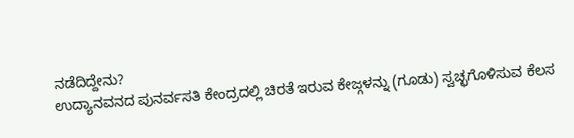ನಡೆದಿದ್ದೇನು?
ಉದ್ಯಾನವನದ ಪುನರ್ವಸತಿ ಕೇಂದ್ರದಲ್ಲಿ ಚಿರತೆ ಇರುವ ಕೇಜ್ಗಳನ್ನು (ಗೂಡು) ಸ್ವಚ್ಛಗೊಳಿಸುವ ಕೆಲಸ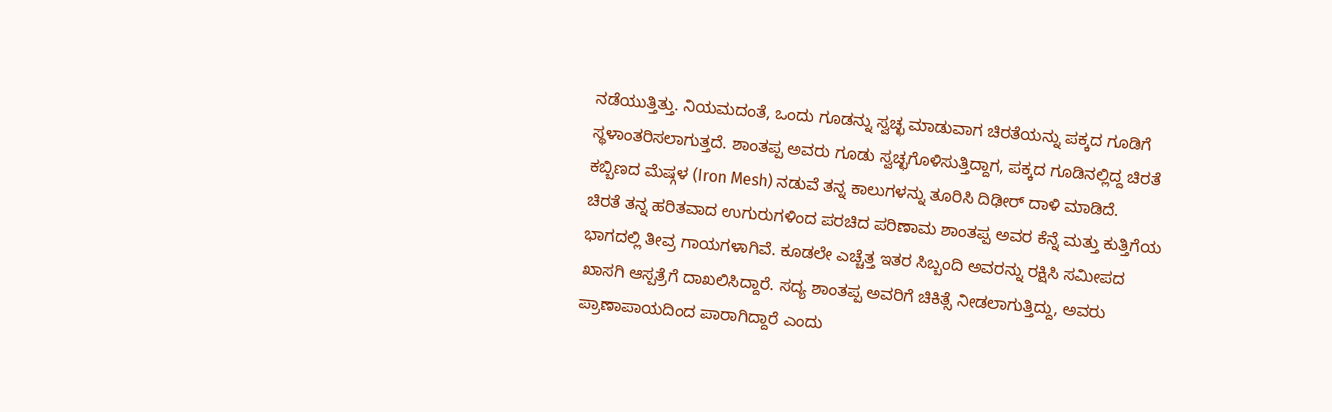ನಡೆಯುತ್ತಿತ್ತು. ನಿಯಮದಂತೆ, ಒಂದು ಗೂಡನ್ನು ಸ್ವಚ್ಛ ಮಾಡುವಾಗ ಚಿರತೆಯನ್ನು ಪಕ್ಕದ ಗೂಡಿಗೆ ಸ್ಥಳಾಂತರಿಸಲಾಗುತ್ತದೆ. ಶಾಂತಪ್ಪ ಅವರು ಗೂಡು ಸ್ವಚ್ಛಗೊಳಿಸುತ್ತಿದ್ದಾಗ, ಪಕ್ಕದ ಗೂಡಿನಲ್ಲಿದ್ದ ಚಿರತೆ ಕಬ್ಬಿಣದ ಮೆಷ್ಗಳ (Iron Mesh) ನಡುವೆ ತನ್ನ ಕಾಲುಗಳನ್ನು ತೂರಿಸಿ ದಿಢೀರ್ ದಾಳಿ ಮಾಡಿದೆ.
ಚಿರತೆ ತನ್ನ ಹರಿತವಾದ ಉಗುರುಗಳಿಂದ ಪರಚಿದ ಪರಿಣಾಮ ಶಾಂತಪ್ಪ ಅವರ ಕೆನ್ನೆ ಮತ್ತು ಕುತ್ತಿಗೆಯ ಭಾಗದಲ್ಲಿ ತೀವ್ರ ಗಾಯಗಳಾಗಿವೆ. ಕೂಡಲೇ ಎಚ್ಚೆತ್ತ ಇತರ ಸಿಬ್ಬಂದಿ ಅವರನ್ನು ರಕ್ಷಿಸಿ ಸಮೀಪದ ಖಾಸಗಿ ಆಸ್ಪತ್ರೆಗೆ ದಾಖಲಿಸಿದ್ದಾರೆ. ಸದ್ಯ ಶಾಂತಪ್ಪ ಅವರಿಗೆ ಚಿಕಿತ್ಸೆ ನೀಡಲಾಗುತ್ತಿದ್ದು, ಅವರು ಪ್ರಾಣಾಪಾಯದಿಂದ ಪಾರಾಗಿದ್ದಾರೆ ಎಂದು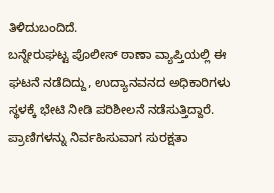ತಿಳಿದುಬಂದಿದೆ.
ಬನ್ನೇರುಘಟ್ಟ ಪೊಲೀಸ್ ಠಾಣಾ ವ್ಯಾಪ್ತಿಯಲ್ಲಿ ಈ ಘಟನೆ ನಡೆದಿದ್ದು, ಉದ್ಯಾನವನದ ಅಧಿಕಾರಿಗಳು ಸ್ಥಳಕ್ಕೆ ಭೇಟಿ ನೀಡಿ ಪರಿಶೀಲನೆ ನಡೆಸುತ್ತಿದ್ದಾರೆ. ಪ್ರಾಣಿಗಳನ್ನು ನಿರ್ವಹಿಸುವಾಗ ಸುರಕ್ಷತಾ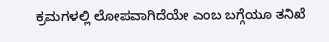ಕ್ರಮಗಳಲ್ಲಿ ಲೋಪವಾಗಿದೆಯೇ ಎಂಬ ಬಗ್ಗೆಯೂ ತನಿಖೆ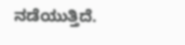ನಡೆಯುತ್ತಿದೆ.